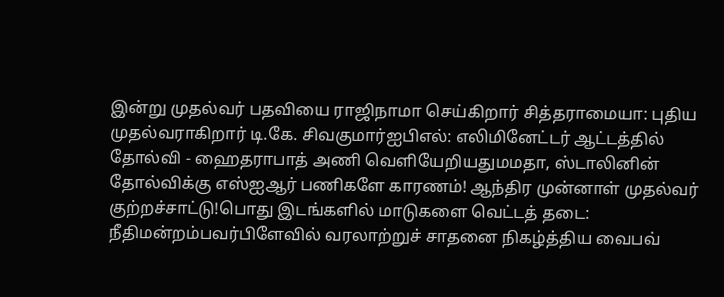இன்று முதல்வர் பதவியை ராஜிநாமா செய்கிறார் சித்தராமையா: புதிய முதல்வராகிறார் டி.கே. சிவகுமார்ஐபிஎல்: எலிமினேட்டர் ஆட்டத்தில் தோல்வி - ஹைதராபாத் அணி வெளியேறியதுமமதா, ஸ்டாலினின் தோல்விக்கு எஸ்ஐஆர் பணிகளே காரணம்! ஆந்திர முன்னாள் முதல்வர் குற்றச்சாட்டு!பொது இடங்களில் மாடுகளை வெட்டத் தடை: நீதிமன்றம்பவர்பிளேவில் வரலாற்றுச் சாதனை நிகழ்த்திய வைபவ்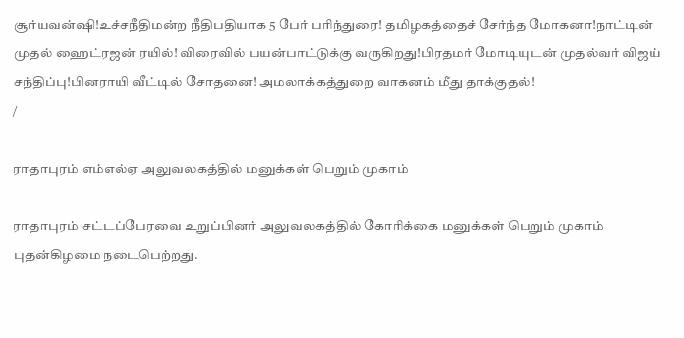சூர்யவன்ஷி!உச்சநீதிமன்ற நீதிபதியாக 5 பேர் பரிந்துரை! தமிழகத்தைச் சேர்ந்த மோகனா!நாட்டின் முதல் ஹைட்ரஜன் ரயில்! விரைவில் பயன்பாட்டுக்கு வருகிறது!பிரதமர் மோடியுடன் முதல்வர் விஜய் சந்திப்பு!பினராயி வீட்டில் சோதனை! அமலாக்கத்துறை வாகனம் மீது தாக்குதல்!
/

ராதாபுரம் எம்எல்ஏ அலுவலகத்தில் மனுக்கள் பெறும் முகாம்

ராதாபுரம் சட்டப்பேரவை உறுப்பினர் அலுவலகத்தில் கோரிக்கை மனுக்கள் பெறும் முகாம் புதன்கிழமை நடைபெற்றது.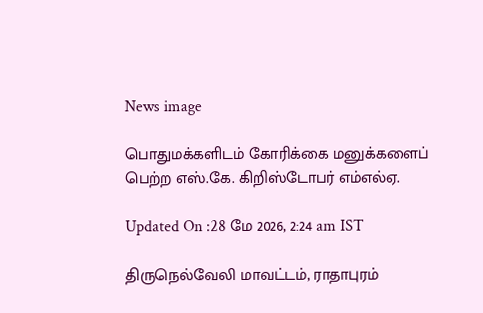News image

பொதுமக்களிடம் கோரிக்கை மனுக்களைப் பெற்ற எஸ்.கே. கிறிஸ்டோபர் எம்எல்ஏ.

Updated On :28 மே 2026, 2:24 am IST

திருநெல்வேலி மாவட்டம், ராதாபுரம்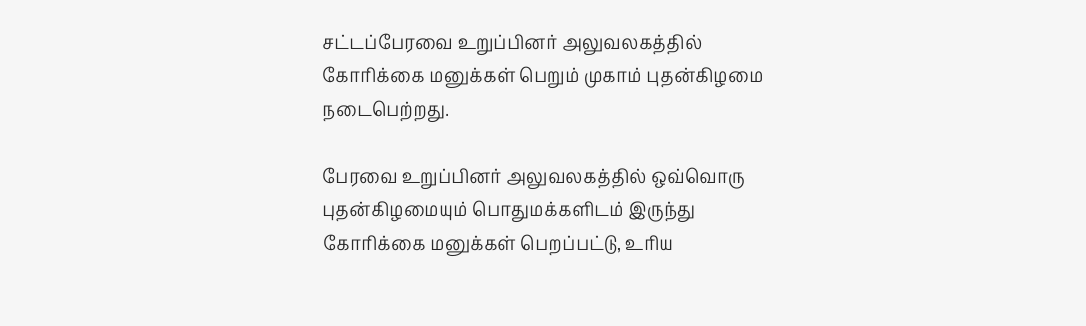சட்டப்பேரவை உறுப்பினர் அலுவலகத்தில் கோரிக்கை மனுக்கள் பெறும் முகாம் புதன்கிழமை நடைபெற்றது.

பேரவை உறுப்பினர் அலுவலகத்தில் ஒவ்வொரு புதன்கிழமையும் பொதுமக்களிடம் இருந்து கோரிக்கை மனுக்கள் பெறப்பட்டு, உரிய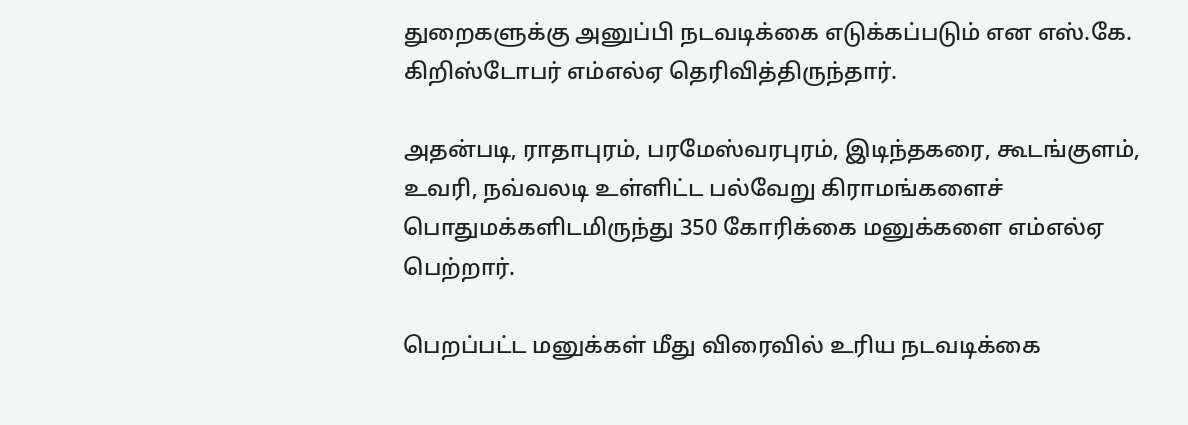துறைகளுக்கு அனுப்பி நடவடிக்கை எடுக்கப்படும் என எஸ்.கே. கிறிஸ்டோபர் எம்எல்ஏ தெரிவித்திருந்தார்.

அதன்படி, ராதாபுரம், பரமேஸ்வரபுரம், இடிந்தகரை, கூடங்குளம், உவரி, நவ்வலடி உள்ளிட்ட பல்வேறு கிராமங்களைச் பொதுமக்களிடமிருந்து 350 கோரிக்கை மனுக்களை எம்எல்ஏ பெற்றார்.

பெறப்பட்ட மனுக்கள் மீது விரைவில் உரிய நடவடிக்கை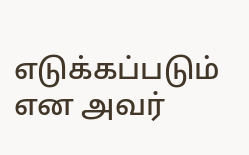எடுக்கப்படும் என அவர்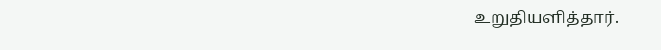உறுதியளித்தார்.